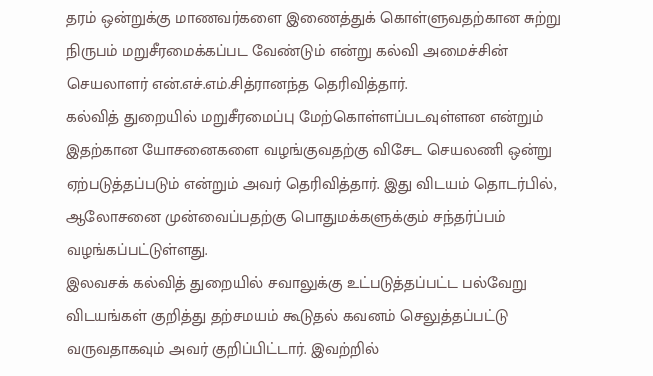தரம் ஒன்றுக்கு மாணவர்களை இணைத்துக் கொள்ளுவதற்கான சுற்று நிருபம் மறுசீரமைக்கப்பட வேண்டும் என்று கல்வி அமைச்சின் செயலாளர் என்.எச்.எம்.சித்ரானந்த தெரிவித்தார்.
கல்வித் துறையில் மறுசீரமைப்பு மேற்கொள்ளப்படவுள்ளன என்றும் இதற்கான யோசனைகளை வழங்குவதற்கு விசேட செயலணி ஒன்று ஏற்படுத்தப்படும் என்றும் அவர் தெரிவித்தார். இது விடயம் தொடர்பில், ஆலோசனை முன்வைப்பதற்கு பொதுமக்களுக்கும் சந்தர்ப்பம் வழங்கப்பட்டுள்ளது.
இலவசக் கல்வித் துறையில் சவாலுக்கு உட்படுத்தப்பட்ட பல்வேறு விடயங்கள் குறித்து தற்சமயம் கூடுதல் கவனம் செலுத்தப்பட்டு வருவதாகவும் அவர் குறிப்பிட்டார். இவற்றில்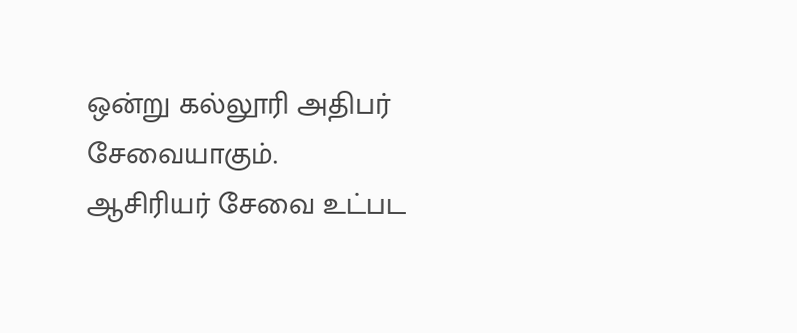ஒன்று கல்லூரி அதிபர் சேவையாகும்.
ஆசிரியர் சேவை உட்பட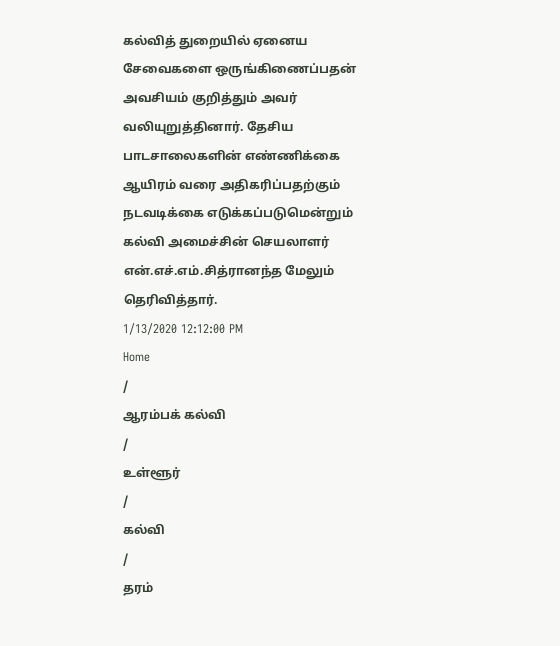கல்வித் துறையில் ஏனைய சேவைகளை ஒருங்கிணைப்பதன் அவசியம் குறித்தும் அவர் வலியுறுத்தினார். தேசிய பாடசாலைகளின் எண்ணிக்கை ஆயிரம் வரை அதிகரிப்பதற்கும் நடவடிக்கை எடுக்கப்படுமென்றும் கல்வி அமைச்சின் செயலாளர் என்.எச்.எம்.சித்ரானந்த மேலும் தெரிவித்தார்.
1/13/2020 12:12:00 PM
Home
/
ஆரம்பக் கல்வி
/
உள்ளூர்
/
கல்வி
/
தரம்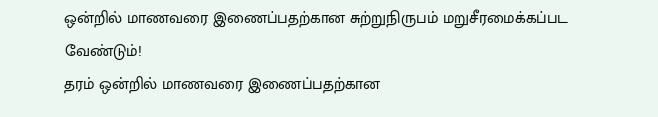ஒன்றில் மாணவரை இணைப்பதற்கான சுற்றுநிருபம் மறுசீரமைக்கப்பட வேண்டும்!
தரம் ஒன்றில் மாணவரை இணைப்பதற்கான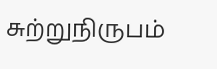சுற்றுநிருபம்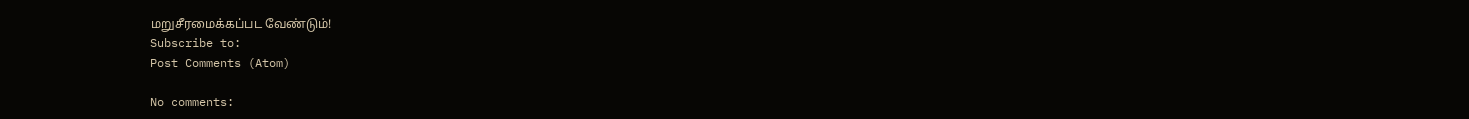மறுசீரமைக்கப்பட வேண்டும்!
Subscribe to:
Post Comments (Atom)

No comments: